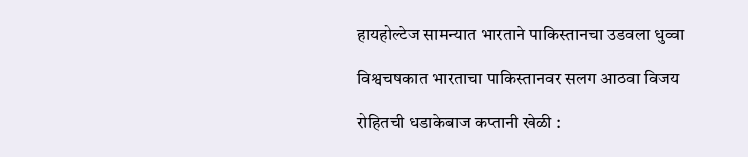हायहोल्टेज सामन्यात भारताने पाकिस्तानचा उडवला धुव्वा

विश्वचषकात भारताचा पाकिस्तानवर सलग आठवा विजय

रोहितची धडाकेबाज कप्तानी खेळी :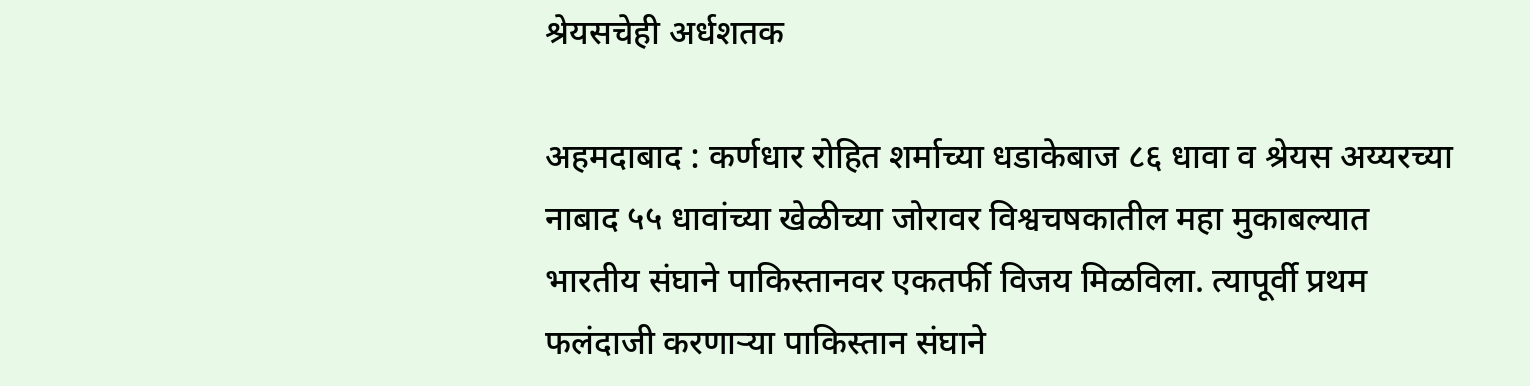श्रेयसचेही अर्धशतक

अहमदाबाद : कर्णधार रोहित शर्माच्या धडाकेबाज ८६ धावा व श्रेयस अय्यरच्या नाबाद ५५ धावांच्या खेळीच्या जोरावर विश्वचषकातील महा मुकाबल्यात भारतीय संघाने पाकिस्तानवर एकतर्फी विजय मिळविला. त्यापूर्वी प्रथम फलंदाजी करणाऱ्या पाकिस्तान संघाने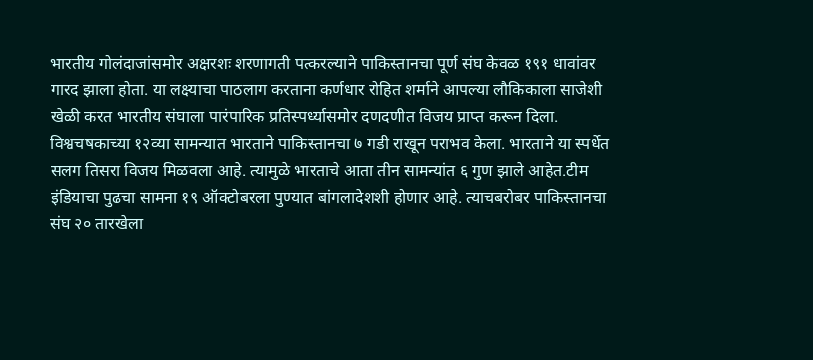भारतीय गोलंदाजांसमोर अक्षरशः शरणागती पत्करल्याने पाकिस्तानचा पूर्ण संघ केवळ १९१ धावांवर गारद झाला होता. या लक्ष्याचा पाठलाग करताना कर्णधार रोहित शर्माने आपल्या लौकिकाला साजेशी खेळी करत भारतीय संघाला पारंपारिक प्रतिस्पर्ध्यासमोर दणदणीत विजय प्राप्त करून दिला.
विश्वचषकाच्या १२व्या सामन्यात भारताने पाकिस्तानचा ७ गडी राखून पराभव केला. भारताने या स्पर्धेत सलग तिसरा विजय मिळवला आहे. त्यामुळे भारताचे आता तीन सामन्यांत ६ गुण झाले आहेत.टीम इंडियाचा पुढचा सामना १९ ऑक्टोबरला पुण्यात बांगलादेशशी होणार आहे. त्याचबरोबर पाकिस्तानचा संघ २० तारखेला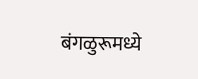बंगळुरूमध्ये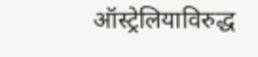ऑस्ट्रेलियाविरुद्ध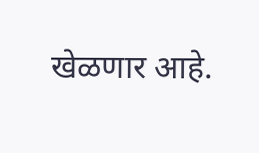खेळणार आहे.